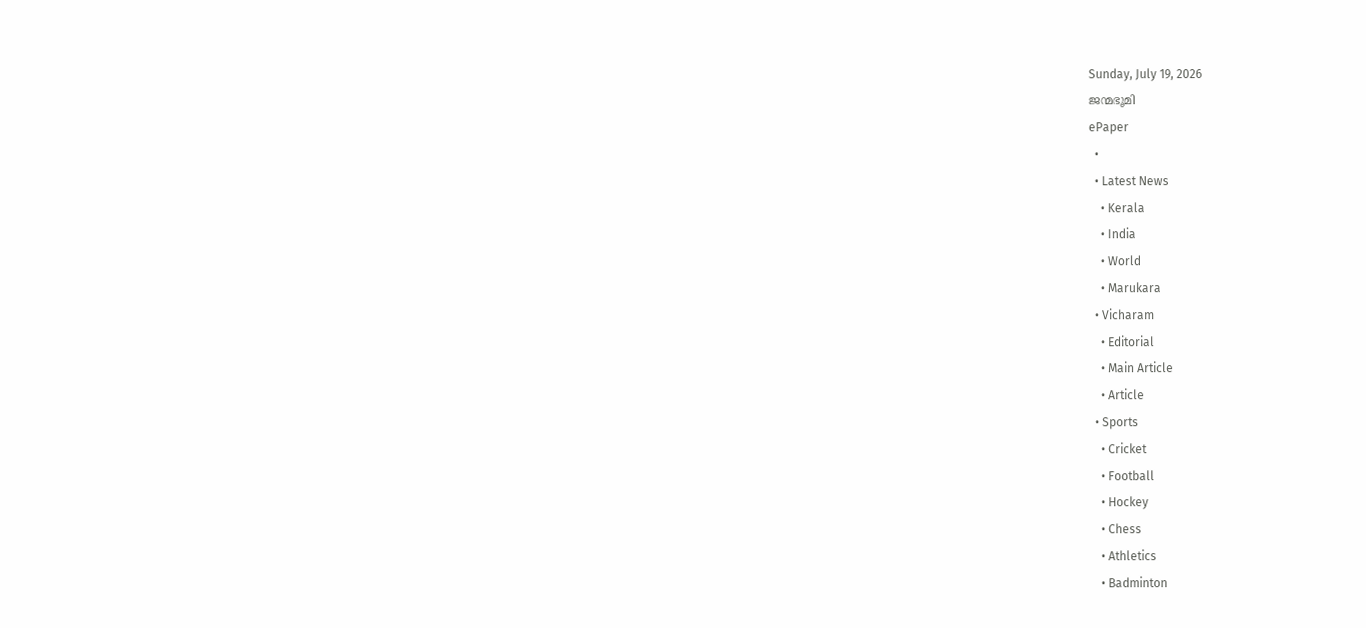Sunday, July 19, 2026
ജന്മഭൂമി
ePaper
  •
  • Latest News
    • Kerala
    • India
    • World
    • Marukara
  • Vicharam
    • Editorial
    • Main Article
    • Article
  • Sports
    • Cricket
    • Football
    • Hockey
    • Chess
    • Athletics
    • Badminton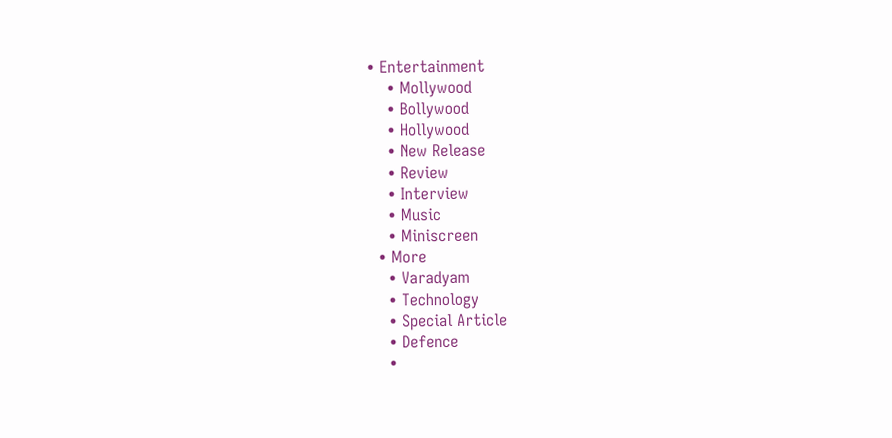• Entertainment
    • Mollywood
    • Bollywood
    • Hollywood
    • New Release
    • Review
    • Interview
    • Music
    • Miniscreen
  • More
    • Varadyam
    • Technology
    • Special Article
    • Defence
    •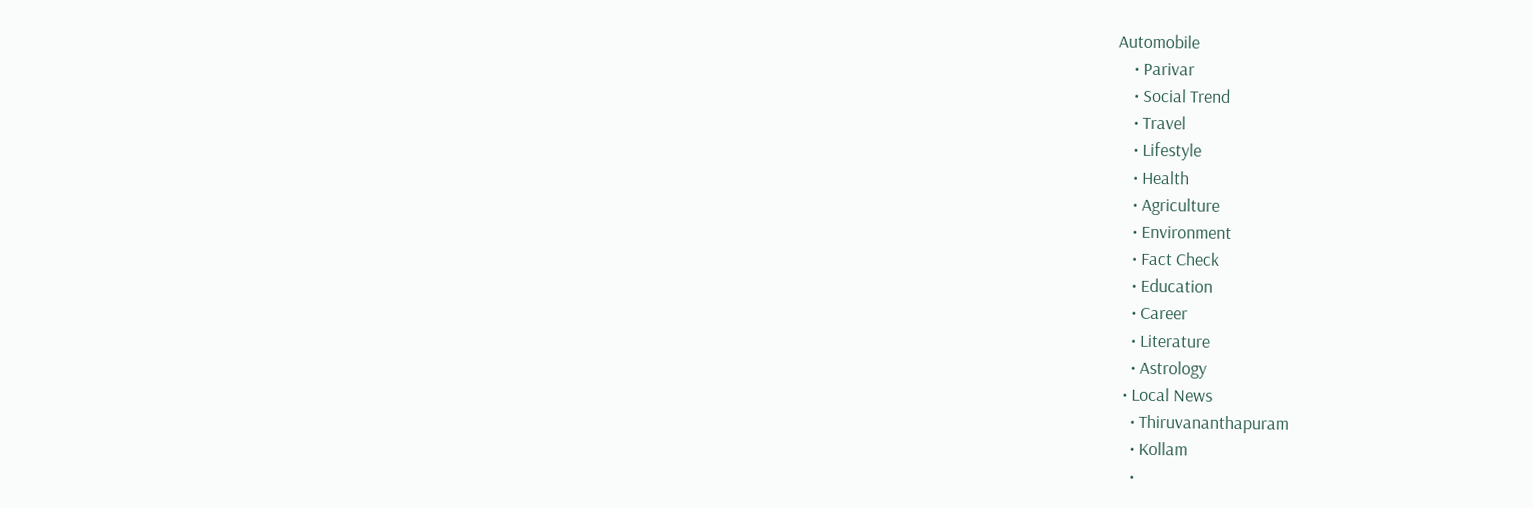Automobile
    • Parivar
    • Social Trend
    • Travel
    • Lifestyle
    • Health
    • Agriculture
    • Environment
    • Fact Check
    • Education
    • Career
    • Literature
    • Astrology
  • Local News
    • Thiruvananthapuram
    • Kollam
    •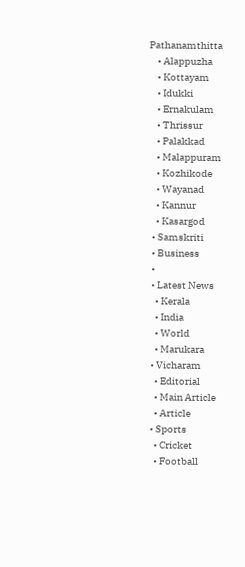Pathanamthitta
    • Alappuzha
    • Kottayam
    • Idukki
    • Ernakulam
    • Thrissur
    • Palakkad
    • Malappuram
    • Kozhikode
    • Wayanad
    • Kannur
    • Kasargod
  • Samskriti
  • Business
  •
  • Latest News
    • Kerala
    • India
    • World
    • Marukara
  • Vicharam
    • Editorial
    • Main Article
    • Article
  • Sports
    • Cricket
    • Football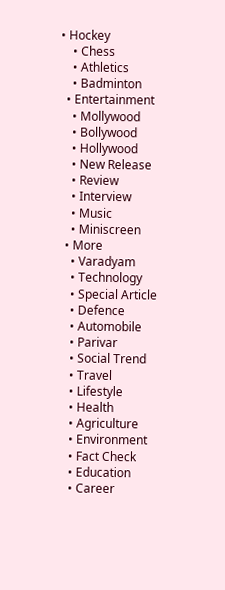• Hockey
    • Chess
    • Athletics
    • Badminton
  • Entertainment
    • Mollywood
    • Bollywood
    • Hollywood
    • New Release
    • Review
    • Interview
    • Music
    • Miniscreen
  • More
    • Varadyam
    • Technology
    • Special Article
    • Defence
    • Automobile
    • Parivar
    • Social Trend
    • Travel
    • Lifestyle
    • Health
    • Agriculture
    • Environment
    • Fact Check
    • Education
    • Career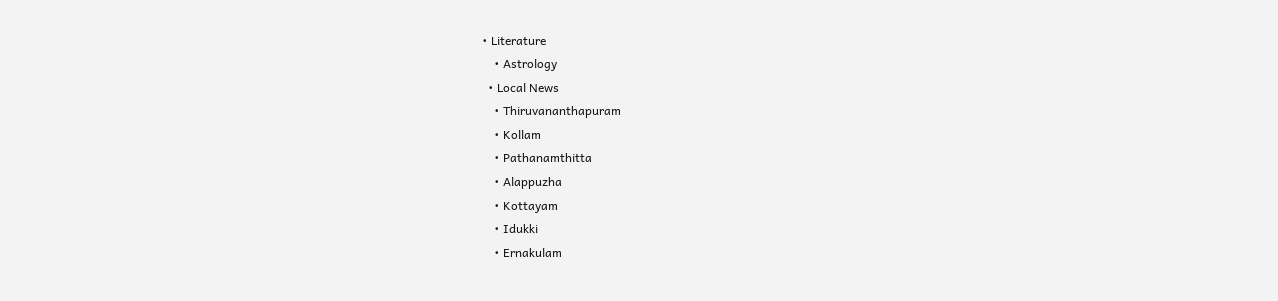• Literature
    • Astrology
  • Local News
    • Thiruvananthapuram
    • Kollam
    • Pathanamthitta
    • Alappuzha
    • Kottayam
    • Idukki
    • Ernakulam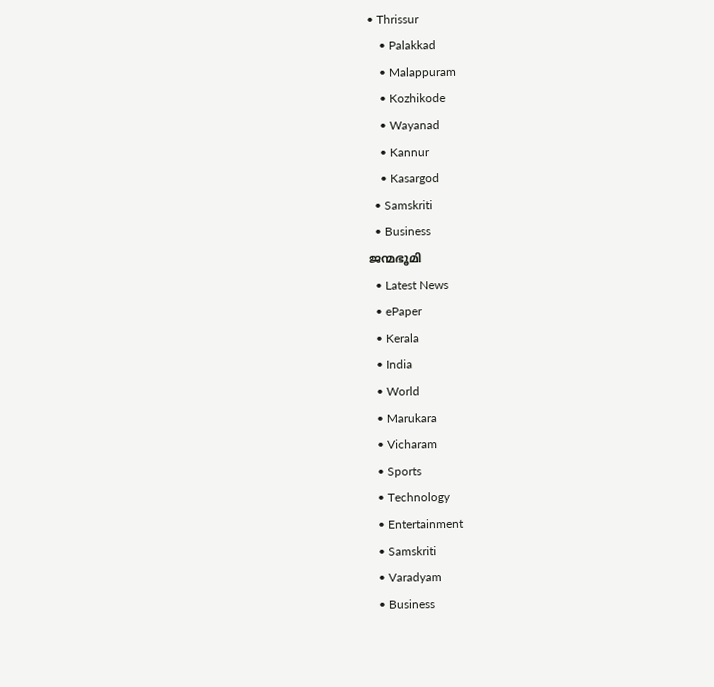• Thrissur
    • Palakkad
    • Malappuram
    • Kozhikode
    • Wayanad
    • Kannur
    • Kasargod
  • Samskriti
  • Business
ജന്മഭൂമി
  • Latest News
  • ePaper
  • Kerala
  • India
  • World
  • Marukara
  • Vicharam
  • Sports
  • Technology
  • Entertainment
  • Samskriti
  • Varadyam
  • Business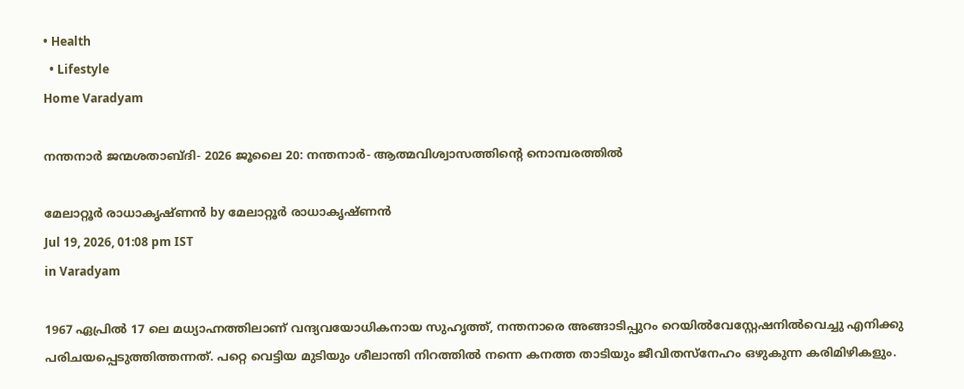• Health
  • Lifestyle
Home Varadyam

നന്തനാര്‍ ജന്മശതാബ്ദി- 2026 ജൂലൈ 20: നന്തനാര്‍- ആത്മവിശ്വാസത്തിന്റെ നൊമ്പരത്തില്‍

മേലാറ്റൂര്‍ രാധാകൃഷ്ണന്‍ by മേലാറ്റൂര്‍ രാധാകൃഷ്ണന്‍
Jul 19, 2026, 01:08 pm IST
in Varadyam

1967 ഏപ്രില്‍ 17 ലെ മധ്യാഹ്നത്തിലാണ് വന്ദ്യവയോധികനായ സുഹൃത്ത്, നന്തനാരെ അങ്ങാടിപ്പുറം റെയില്‍വേസ്റ്റേഷനില്‍വെച്ചു എനിക്കു പരിചയപ്പെടുത്തിത്തന്നത്. പറ്റെ വെട്ടിയ മുടിയും ശീലാന്തി നിറത്തില്‍ നന്നെ കനത്ത താടിയും ജീവിതസ്നേഹം ഒഴുകുന്ന കരിമിഴികളും.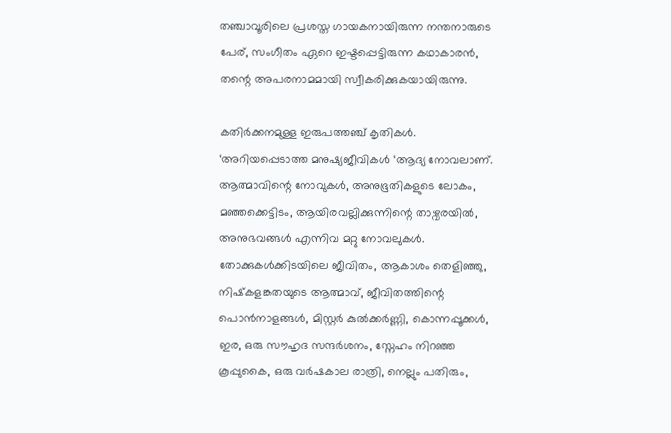തഞ്ചാവൂരിലെ പ്രശസ്ത ഗായകനായിരുന്ന നന്തനാരുടെ പേര്, സംഗീതം ഏറെ ഇഷ്ടപ്പെട്ടിരുന്ന കഥാകാരന്‍, തന്റെ അപരനാമമായി സ്വീകരിക്കുകയായിരുന്നു.

കതിര്‍ക്കനമുള്ള ഇരുപത്തഞ്ച് കൃതികള്‍. ‘അറിയപ്പെടാത്ത മനുഷ്യജീവികള്‍ ‘ആദ്യ നോവലാണ്. ആത്മാവിന്റെ നോവുകള്‍, അനുഭൂതികളുടെ ലോകം, മഞ്ഞക്കെട്ടിടം, ആയിരവല്ലിക്കുന്നിന്റെ താഴ്വരയില്‍, അനുഭവങ്ങള്‍ എന്നിവ മറ്റു നോവലുകള്‍. തോക്കുകള്‍ക്കിടയിലെ ജീവിതം, ആകാശം തെളിഞ്ഞു, നിഷ്‌കളങ്കതയുടെ ആത്മാവ്, ജീവിതത്തിന്റെ പൊന്‍നാളങ്ങള്‍, മിസ്റ്റര്‍ കുല്‍ക്കര്‍ണ്ണി, കൊന്നപ്പൂക്കള്‍, ഇര, ഒരു സൗഹൃദ സന്ദര്‍ശനം, സ്നേഹം നിറഞ്ഞ കൂപ്പുകൈ, ഒരു വര്‍ഷകാല രാത്രി, നെല്ലും പതിരും,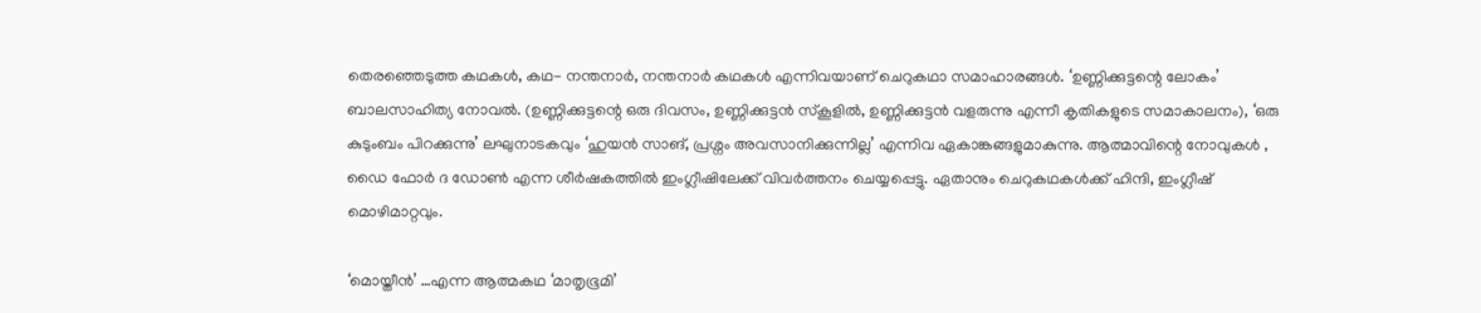തെരഞ്ഞെടുത്ത കഥകള്‍, കഥ- നന്തനാര്‍, നന്തനാര്‍ കഥകള്‍ എന്നിവയാണ് ചെറുകഥാ സമാഹാരങ്ങള്‍. ‘ഉണ്ണിക്കുട്ടന്റെ ലോകം’ ബാലസാഹിത്യ നോവല്‍. (ഉണ്ണിക്കുട്ടന്റെ ഒരു ദിവസം, ഉണ്ണിക്കുട്ടന്‍ സ്‌കൂളില്‍, ഉണ്ണിക്കുട്ടന്‍ വളരുന്നു എന്നീ കൃതികളുടെ സമാകാലനം), ‘ഒരു കുടുംബം പിറക്കുന്നു’ ലഘുനാടകവും ‘ഹുയന്‍ സാങ്, പ്രശ്നം അവസാനിക്കുന്നില്ല’ എന്നിവ ഏകാങ്കങ്ങളുമാകുന്നു. ആത്മാവിന്റെ നോവുകള്‍ , ഡൈ ഫോര്‍ ദ ഡോണ്‍ എന്ന ശീര്‍ഷകത്തില്‍ ഇംഗ്ലീഷിലേക്ക് വിവര്‍ത്തനം ചെയ്യപ്പെട്ടു. ഏതാനും ചെറുകഥകള്‍ക്ക് ഹിന്ദി, ഇംഗ്ലീഷ് മൊഴിമാറ്റവും.

‘മൊയ്തീന്‍’ …എന്ന ആത്മകഥ ‘മാതൃഭൂമി’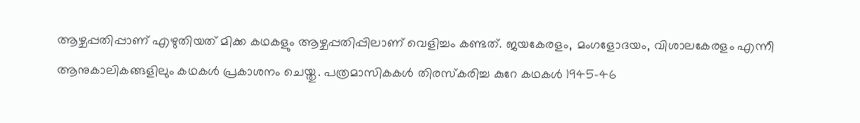ആഴ്ചപ്പതിപ്പാണ് എഴുതിയത് മിക്ക കഥകളും ആഴ്ചപ്പതിപ്പിലാണ് വെളിച്ചം കണ്ടത്. ജയകേരളം, മംഗളോദയം, വിശാലകേരളം എന്നീ ആനുകാലികങ്ങളിലും കഥകള്‍ പ്രകാശനം ചെയ്തു. പത്രമാസികകള്‍ തിരസ്‌കരിച്ച കുറേ കഥകള്‍ 1945-46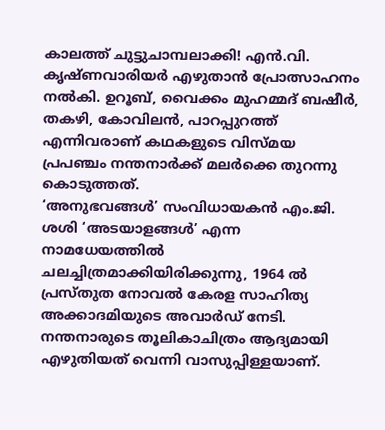കാലത്ത് ചുട്ടുചാമ്പലാക്കി! എന്‍.വി. കൃഷ്ണവാരിയര്‍ എഴുതാന്‍ പ്രോത്സാഹനം നല്‍കി. ഉറൂബ്, വൈക്കം മുഹമ്മദ് ബഷീര്‍, തകഴി, കോവിലന്‍, പാറപ്പുറത്ത് എന്നിവരാണ് കഥകളുടെ വിസ്മയ പ്രപഞ്ചം നന്തനാര്‍ക്ക് മലര്‍ക്കെ തുറന്നു കൊടുത്തത്.
‘അനുഭവങ്ങള്‍’ സംവിധായകന്‍ എം.ജി. ശശി ‘അടയാളങ്ങള്‍’ എന്ന നാമധേയത്തില്‍ ചലച്ചിത്രമാക്കിയിരിക്കുന്നു, 1964 ല്‍ പ്രസ്തുത നോവല്‍ കേരള സാഹിത്യ അക്കാദമിയുടെ അവാര്‍ഡ് നേടി. നന്തനാരുടെ തൂലികാചിത്രം ആദ്യമായി എഴുതിയത് വെന്നി വാസുപ്പിള്ളയാണ്.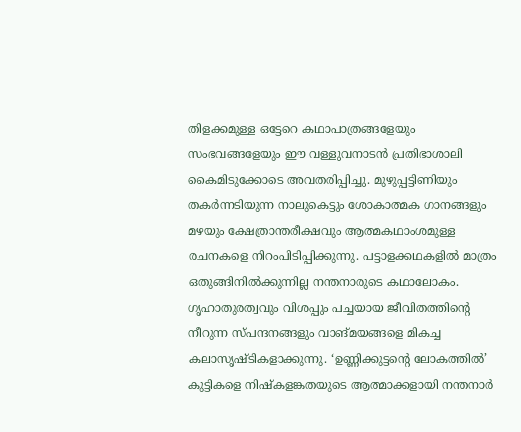തിളക്കമുള്ള ഒട്ടേറെ കഥാപാത്രങ്ങളേയും സംഭവങ്ങളേയും ഈ വള്ളുവനാടന്‍ പ്രതിഭാശാലി കൈമിടുക്കോടെ അവതരിപ്പിച്ചു. മുഴുപ്പട്ടിണിയും തകര്‍ന്നടിയുന്ന നാലുകെട്ടും ശോകാത്മക ഗാനങ്ങളും മഴയും ക്ഷേത്രാന്തരീക്ഷവും ആത്മകഥാംശമുള്ള രചനകളെ നിറംപിടിപ്പിക്കുന്നു. പട്ടാളക്കഥകളില്‍ മാത്രം ഒതുങ്ങിനില്‍ക്കുന്നില്ല നന്തനാരുടെ കഥാലോകം. ഗൃഹാതുരത്വവും വിശപ്പും പച്ചയായ ജീവിതത്തിന്റെ നീറുന്ന സ്പന്ദനങ്ങളും വാങ്മയങ്ങളെ മികച്ച കലാസൃഷ്ടികളാക്കുന്നു. ‘ഉണ്ണിക്കുട്ടന്റെ ലോകത്തില്‍’ കുട്ടികളെ നിഷ്‌കളങ്കതയുടെ ആത്മാക്കളായി നന്തനാര്‍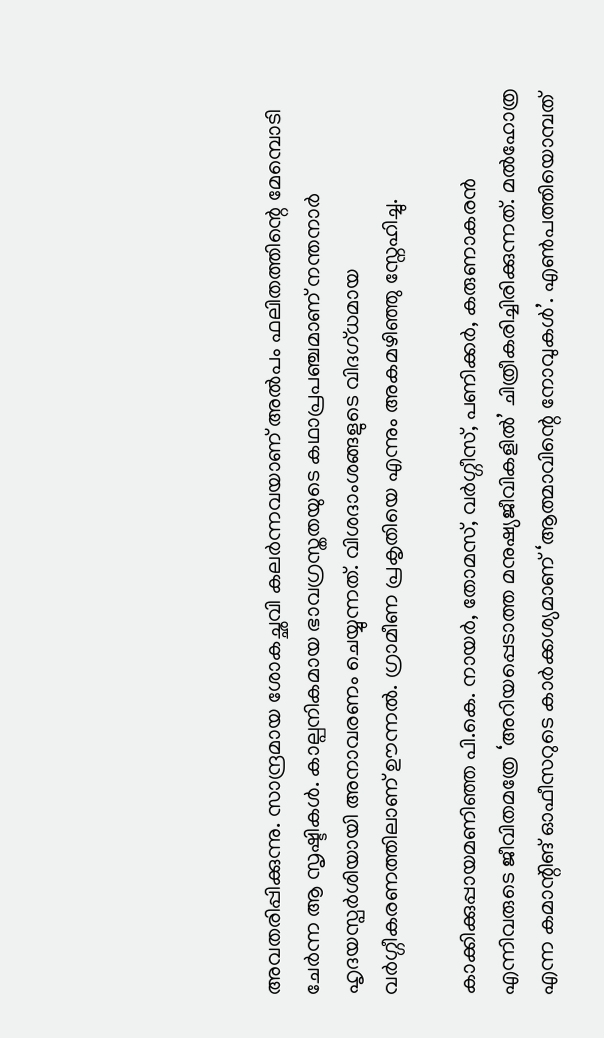അവതരിപ്പിക്കുന്നു. സാന്ദ്രമായ ശോകച്ഛവി കലര്‍ന്നവയാണ് അല്‍പം ഫലിതത്തിന്റെ മേമ്പൊടി ചേര്‍ന്ന ആ സൃഷ്ടികള്‍. കാല്പനികമായ ഭാവഗ്രസ്തതയുടെ കഥാപ്രപഞ്ചമാണ് നന്തനാര്‍ ഹൃദയസ്പര്‍ശിയായി അനാവരണം ചെയ്യുന്നത്. വിശദാംശങ്ങളുടെ വിദഗ്ധമായ വര്‍ഗ്ഗീകരണത്തിലാണ് ഊന്നല്‍. ഗ്രാമീണ പ്രകൃതിയെ എന്നും അകമഴിഞ്ഞു സ്നേഹിച്ചു.

കാക്കിക്കുപ്പായമണിഞ്ഞ പി.കെ. നായര്‍, തോമസ്, വര്‍ഗ്ഗീസ്, പണിക്കര്‍, കരുണാകരന്‍ എന്നിവരുടെ ജീവിതമത്രേ ‘അറിയപ്പെടാത്ത മനുഷ്യജീവികളില്‍’ ചിത്രീകരിച്ചിരിക്കുന്നത്. മല്‍ഹോത്ര എന്ന കമാന്റിങ് ഓഫീസറുടെ കാര്‍ക്കശ്യമാണ് ‘ആത്മാവിന്റെ നോവുകള്‍’. എണ്‍പത്തിയൊമ്പത്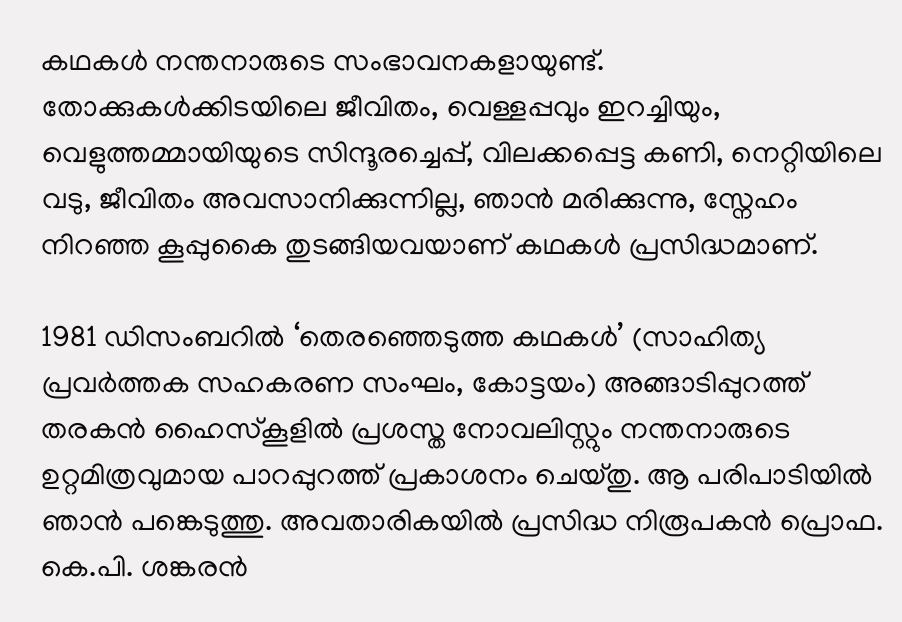കഥകള്‍ നന്തനാരുടെ സംഭാവനകളായുണ്ട്. തോക്കുകള്‍ക്കിടയിലെ ജീവിതം, വെള്ളപ്പവും ഇറച്ചിയും, വെളുത്തമ്മായിയുടെ സിന്ദൂരച്ചെപ്പ്, വിലക്കപ്പെട്ട കണി, നെറ്റിയിലെ വടു, ജീവിതം അവസാനിക്കുന്നില്ല, ഞാന്‍ മരിക്കുന്നു, സ്നേഹം നിറഞ്ഞ കൂപ്പുകൈ തുടങ്ങിയവയാണ് കഥകള്‍ പ്രസിദ്ധമാണ്.

1981 ഡിസംബറില്‍ ‘തെരഞ്ഞെടുത്ത കഥകള്‍’ (സാഹിത്യ പ്രവര്‍ത്തക സഹകരണ സംഘം, കോട്ടയം) അങ്ങാടിപ്പുറത്ത് തരകന്‍ ഹൈസ്‌കൂളില്‍ പ്രശസ്ത നോവലിസ്റ്റും നന്തനാരുടെ ഉറ്റമിത്രവുമായ പാറപ്പുറത്ത് പ്രകാശനം ചെയ്തു. ആ പരിപാടിയില്‍ ഞാന്‍ പങ്കെടുത്തു. അവതാരികയില്‍ പ്രസിദ്ധ നിരൂപകന്‍ പ്രൊഫ. കെ.പി. ശങ്കരന്‍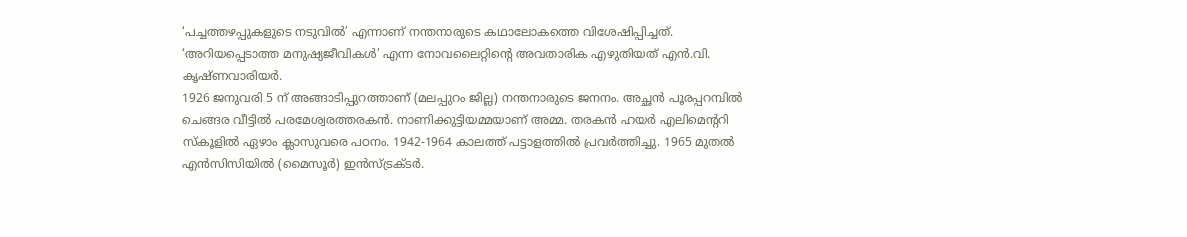‘പച്ചത്തഴപ്പുകളുടെ നടുവില്‍’ എന്നാണ് നന്തനാരുടെ കഥാലോകത്തെ വിശേഷിപ്പിച്ചത്. ‘അറിയപ്പെടാത്ത മനുഷ്യജീവികള്‍’ എന്ന നോവലൈറ്റിന്റെ അവതാരിക എഴുതിയത് എന്‍.വി. കൃഷ്ണവാരിയര്‍.
1926 ജനുവരി 5 ന് അങ്ങാടിപ്പുറത്താണ് (മലപ്പുറം ജില്ല) നന്തനാരുടെ ജനനം. അച്ഛന്‍ പൂരപ്പറമ്പില്‍ ചെങ്ങര വീട്ടില്‍ പരമേശ്വരത്തരകന്‍. നാണിക്കുട്ടിയമ്മയാണ് അമ്മ. തരകന്‍ ഹയര്‍ എലിമെന്ററി സ്‌കൂളില്‍ ഏഴാം ക്ലാസുവരെ പഠനം. 1942-1964 കാലത്ത് പട്ടാളത്തില്‍ പ്രവര്‍ത്തിച്ചു. 1965 മുതല്‍ എന്‍സിസിയില്‍ (മൈസൂര്‍) ഇന്‍സ്ട്രക്ടര്‍.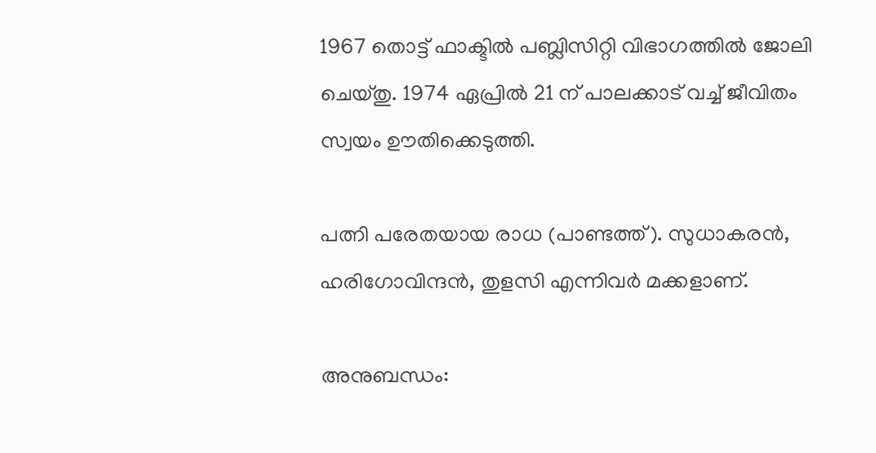1967 തൊട്ട് ഫാക്ടില്‍ പബ്ലിസിറ്റി വിഭാഗത്തില്‍ ജോലി ചെയ്തു. 1974 ഏപ്രില്‍ 21 ന് പാലക്കാട് വച്ച് ജീവിതം സ്വയം ഊതിക്കെടുത്തി.

പത്നി പരേതയായ രാധ (പാണ്ടത്ത്). സുധാകരന്‍, ഹരിഗോവിന്ദന്‍, തുളസി എന്നിവര്‍ മക്കളാണ്.

അനുബന്ധം: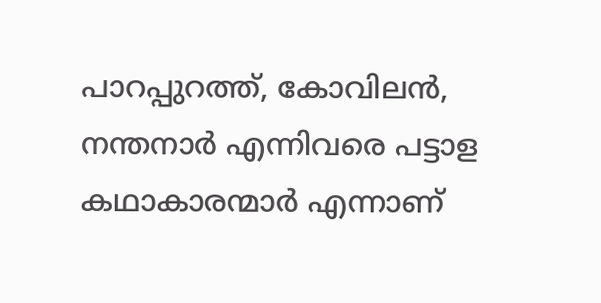പാറപ്പുറത്ത്, കോവിലന്‍, നന്തനാര്‍ എന്നിവരെ പട്ടാള കഥാകാരന്മാര്‍ എന്നാണ്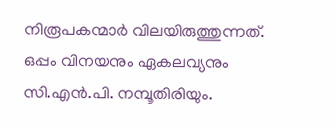നിരൂപകന്മാര്‍ വിലയിരുത്തുന്നത്. ഒപ്പം വിനയനും ഏകലവ്യനും സി.എന്‍.പി. നമ്പൂതിരിയും.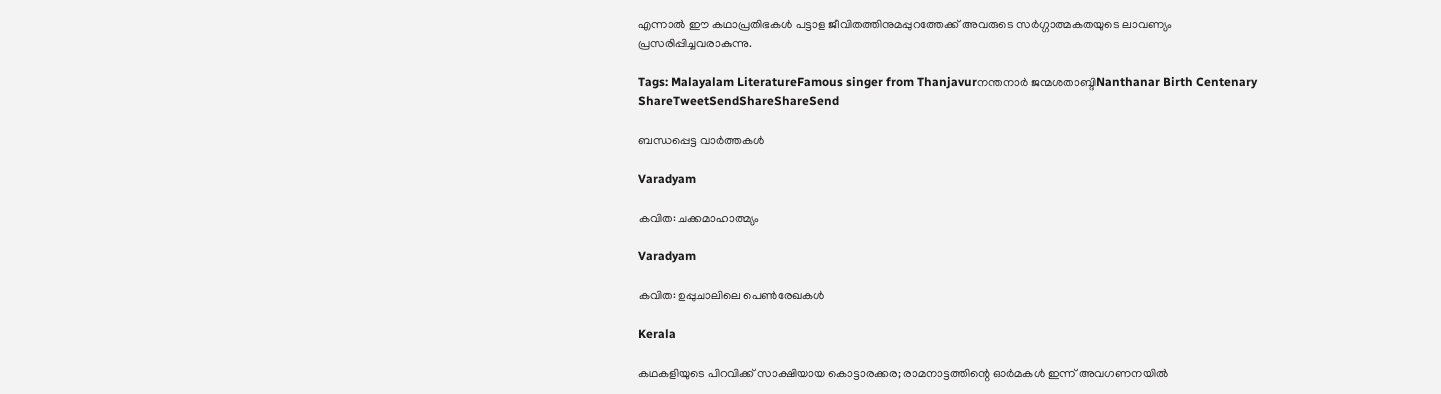എന്നാല്‍ ഈ കഥാപ്രതിഭകള്‍ പട്ടാള ജീവിതത്തിനുമപ്പുറത്തേക്ക് അവരുടെ സര്‍ഗ്ഗാത്മകതയുടെ ലാവണ്യം പ്രസരിപ്പിച്ചവരാകുന്നു.

Tags: Malayalam LiteratureFamous singer from Thanjavurനന്തനാര്‍ ജന്മശതാബ്ദിNanthanar Birth Centenary
ShareTweetSendShareShareSend

ബന്ധപ്പെട്ട വാര്‍ത്തകള്‍

Varadyam

കവിത: ചക്കമാഹാത്മ്യം

Varadyam

കവിത: ഉപ്പുചാലിലെ പെണ്‍രേഖകള്‍

Kerala

കഥകളിയുടെ പിറവിക്ക് സാക്ഷിയായ കൊട്ടാരക്കര; രാമനാട്ടത്തിന്റെ ഓര്‍മകള്‍ ഇന്ന് അവഗണനയില്‍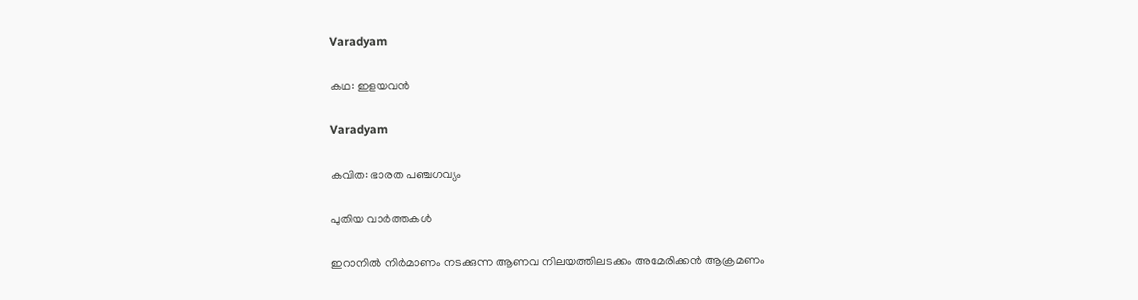Varadyam

കഥ: ഇളയവന്‍

Varadyam

കവിത: ഭാരത പഞ്ചഗവ്യം

പുതിയ വാര്‍ത്തകള്‍

ഇറാനില്‍ നിര്‍മാണം നടക്കുന്ന ആണവ നിലയത്തിലടക്കം അമേരിക്കന്‍ ആക്രമണം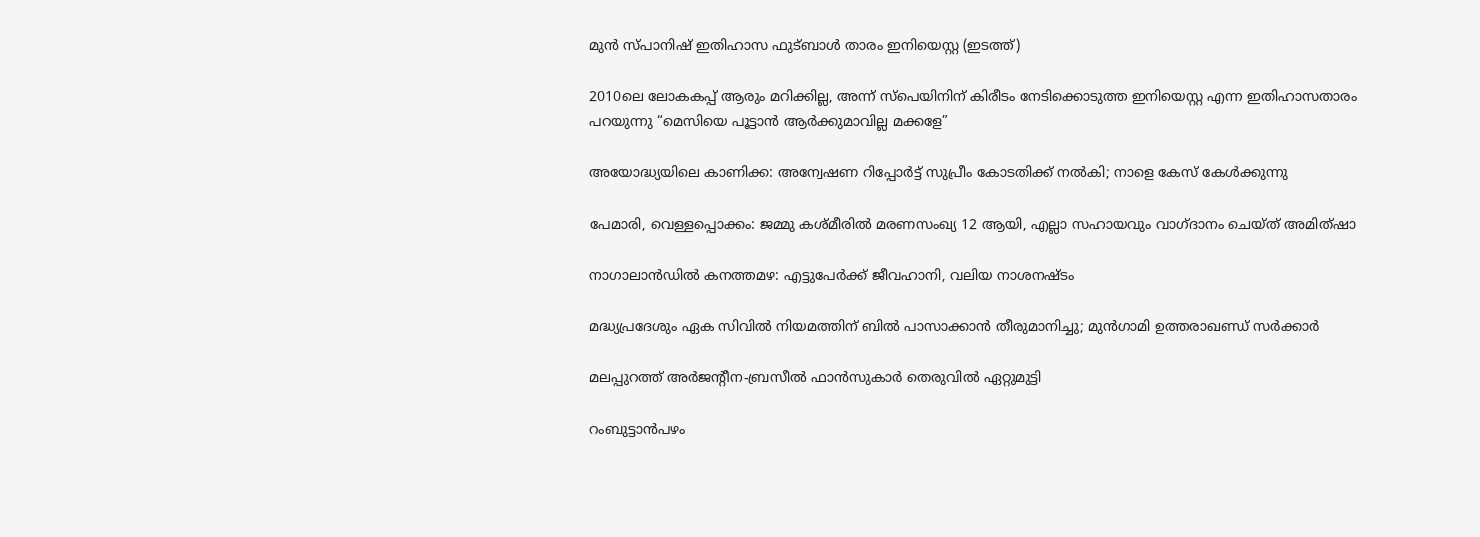മുന്‍ സ്പാനിഷ് ഇതിഹാസ ഫുട്ബാള്‍ താരം ഇനിയെസ്റ്റ (ഇടത്ത്)

2010ലെ ലോകകപ്പ് ആരും മറിക്കില്ല, അന്ന് സ്പെയിനിന് കിരീടം നേടിക്കൊടുത്ത ഇനിയെസ്റ്റ എന്ന ഇതിഹാസതാരം പറയുന്നു “മെസിയെ പൂട്ടാൻ ആര്‍ക്കുമാവില്ല മക്കളേ”

അയോദ്ധ്യയിലെ കാണിക്ക: അന്വേഷണ റിപ്പോർട്ട് സുപ്രീം കോടതിക്ക് നൽകി; നാളെ കേസ് കേൾക്കുന്നു

പേമാരി, വെള്ളപ്പൊക്കം: ജമ്മു കശ്മീരില്‍ മരണസംഖ്യ 12 ആയി, എല്ലാ സഹായവും വാഗ്ദാനം ചെയ്ത് അമിത്ഷാ

നാഗാലാൻഡിൽ കനത്തമഴ: എട്ടുപേർക്ക് ജീവഹാനി, വലിയ നാശനഷ്ടം

മദ്ധ്യപ്രദേശും ഏക സിവിൽ നിയമത്തിന് ബിൽ പാസാക്കാൻ തീരുമാനിച്ചു; മുൻഗാമി ഉത്തരാഖണ്ഡ് സർക്കാർ

മലപ്പുറത്ത് അര്‍ജന്റീന-ബ്രസീല്‍ ഫാന്‍സുകാര്‍ തെരുവില്‍ ഏറ്റുമുട്ടി

റംബുട്ടാന്‍പഴം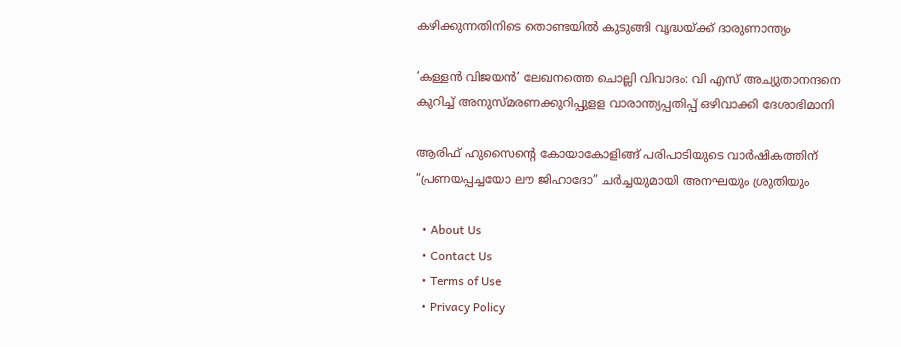കഴിക്കുന്നതിനിടെ തൊണ്ടയില്‍ കുടുങ്ങി വൃദ്ധയ്‌ക്ക് ദാരുണാന്ത്യം

‘കള്ളന്‍ വിജയന്‍’ ലേഖനത്തെ ചൊല്ലി വിവാദം: വി എസ് അച്യുതാനന്ദനെ കുറിച്ച് അനുസ്മരണക്കുറിപ്പുളള വാരാന്ത്യപ്പതിപ്പ് ഒഴിവാക്കി ദേശാഭിമാനി

ആരിഫ് ഹുസൈന്റെ കോയാകോളിങ്ങ് പരിപാടിയുടെ വാർഷികത്തിന് “പ്രണയപ്പച്ചയോ ലൗ ജിഹാദോ” ചര്‍ച്ചയുമായി അനഘയും ശ്രുതിയും

  • About Us
  • Contact Us
  • Terms of Use
  • Privacy Policy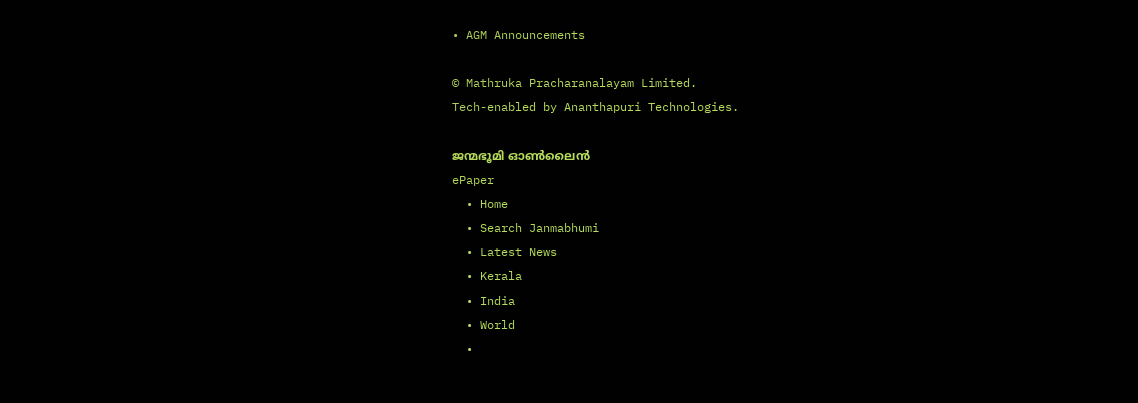• AGM Announcements

© Mathruka Pracharanalayam Limited.
Tech-enabled by Ananthapuri Technologies.

ജന്മഭൂമി ഓണ്‍ലൈന്‍
ePaper
  • Home
  • Search Janmabhumi
  • Latest News
  • Kerala
  • India
  • World
  •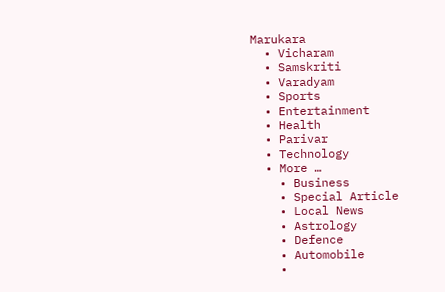Marukara
  • Vicharam
  • Samskriti
  • Varadyam
  • Sports
  • Entertainment
  • Health
  • Parivar
  • Technology
  • More …
    • Business
    • Special Article
    • Local News
    • Astrology
    • Defence
    • Automobile
    •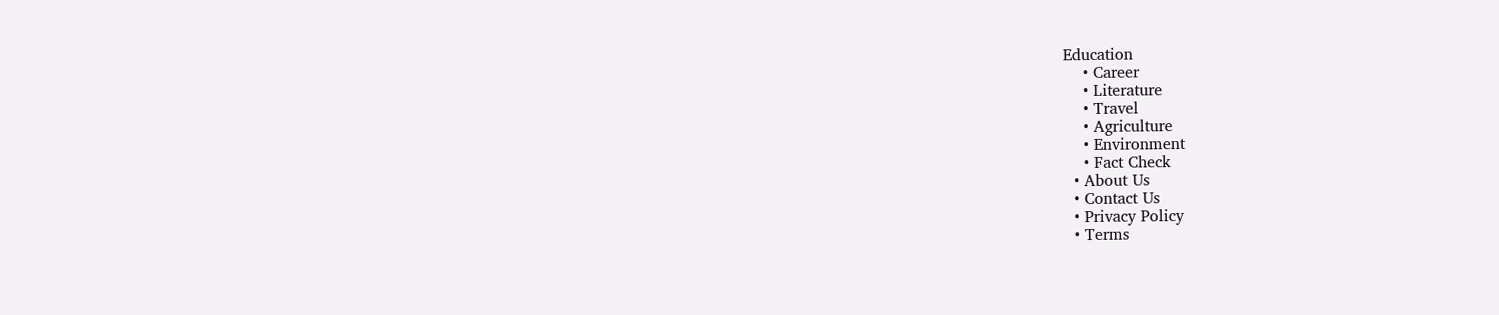Education
    • Career
    • Literature
    • Travel
    • Agriculture
    • Environment
    • Fact Check
  • About Us
  • Contact Us
  • Privacy Policy
  • Terms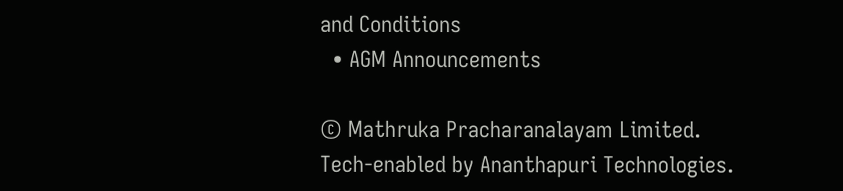and Conditions
  • AGM Announcements

© Mathruka Pracharanalayam Limited.
Tech-enabled by Ananthapuri Technologies.